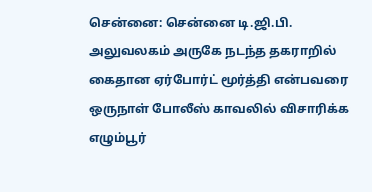சென்னை: சென்னை டி.ஜி.பி. அலுவலகம் அருகே நடந்த தகராறில் கைதான ஏர்போர்ட் மூர்த்தி என்பவரை ஒருநாள் போலீஸ் காவலில் விசாரிக்க எழும்பூர்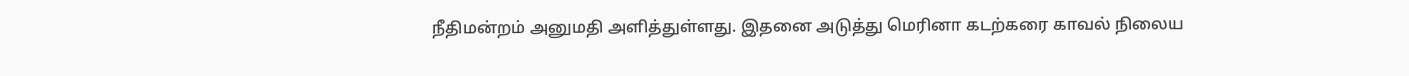நீதிமன்றம் அனுமதி அளித்துள்ளது. இதனை அடுத்து மெரினா கடற்கரை காவல் நிலைய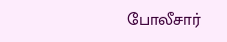போலீசார்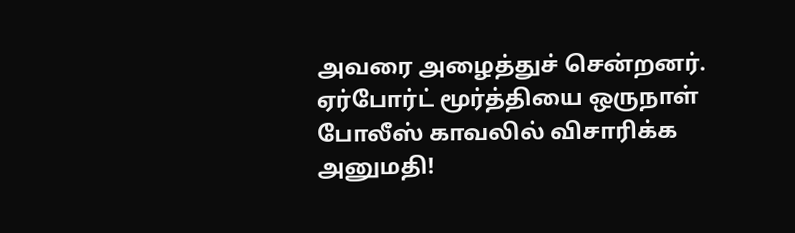அவரை அழைத்துச் சென்றனர்.
ஏர்போர்ட் மூர்த்தியை ஒருநாள் போலீஸ் காவலில் விசாரிக்க அனுமதி!